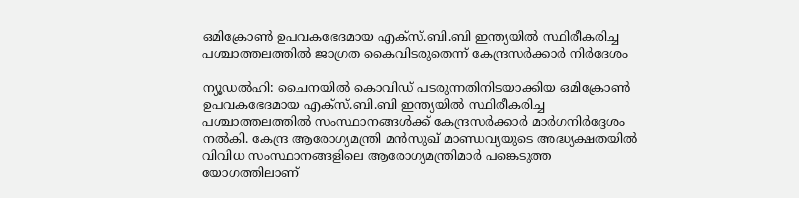ഒമിക്രോൺ ഉപവകഭേദമായ എക്സ്.ബി.ബി ഇന്ത്യയിൽ സ്ഥിരീകരിച്ച പശ്ചാത്തലത്തിൽ ജാഗ്രത കൈവിടരുതെന്ന് കേന്ദ്രസർക്കാർ നിർദേശം

ന്യൂഡൽഹി: ചൈനയിൽ കൊവിഡ് പടരുന്നതിനിടയാക്കിയ ഒമിക്രോൺ ഉപവകഭേദമായ എക്സ്.ബി.ബി ഇന്ത്യയിൽ സ്ഥിരീകരിച്ച പശ്ചാത്തലത്തിൽ സംസ്ഥാനങ്ങൾക്ക് കേന്ദ്രസർക്കാർ മാർഗനിർദ്ദേശം നൽകി. കേന്ദ്ര ആരോഗ്യമന്ത്രി മൻസുഖ് മാണ്ഡവ്യയുടെ അദ്ധ്യക്ഷതയിൽ വിവിധ സംസ്ഥാനങ്ങളിലെ ആരോഗ്യമന്ത്രിമാർ പങ്കെടുത്ത യോഗത്തിലാണ്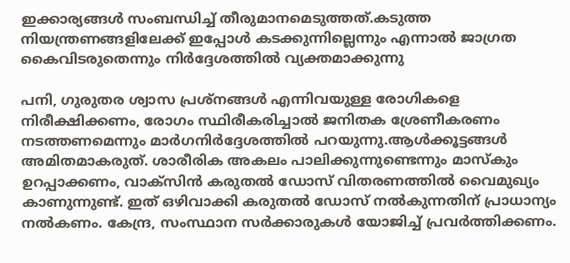ഇക്കാര്യങ്ങൾ സംബന്ധിച്ച് തീരുമാനമെടുത്തത്.കടുത്ത നിയന്ത്രണങ്ങളിലേക്ക് ഇപ്പോൾ കടക്കുന്നില്ലെന്നും എന്നാൽ ജാഗ്രത കൈവിടരുതെന്നും നിർദ്ദേശത്തിൽ വ്യക്തമാക്കുന്നു

പനി, ഗുരുതര ശ്വാസ പ്രശ്നങ്ങൾ എന്നിവയുള്ള രോഗികളെ നിരീക്ഷിക്കണം, രോഗം സ്ഥിരീകരിച്ചാൽ ജനിതക ശ്രേണീകരണം നടത്തണമെന്നും മാർഗനിർദ്ദേശത്തിൽ പറയുന്നു.ആൾക്കൂട്ടങ്ങൾ അമിതമാകരുത്. ശാരീരിക അകലം പാലിക്കുന്നുണ്ടെന്നും മാസ്കും ഉറപ്പാക്കണം, വാക്സിൻ കരുതൽ ഡോസ് വിതരണത്തിൽ വൈമുഖ്യം കാണുന്നുണ്ട്. ഇത് ഒഴിവാക്കി കരുതൽ ഡോസ് നൽകുന്നതിന് പ്രാധാന്യം നൽകണം. കേന്ദ്ര, സംസ്ഥാന സർക്കാരുകൾ യോജിച്ച് പ്രവർത്തിക്കണം.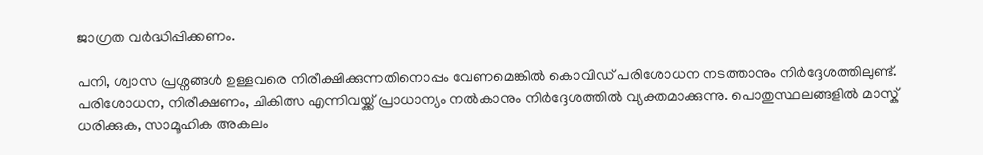ജാഗ്രത വ‌ർദ്ധിപ്പിക്കണം.

പനി, ശ്വാസ പ്രശ്നങ്ങൾ ഉള്ളവരെ നിരീക്ഷിക്കുന്നതിനൊപ്പം വേണമെങ്കിൽ കൊവിഡ് പരിശോധന നടത്താനും നിർദ്ദേശത്തിലുണ്ട്. പരിശോധന, നിരീക്ഷണം, ചികിത്സ എന്നിവയ്ക്ക് പ്രാധാന്യം നൽകാനും നിർദ്ദേശത്തിൽ വ്യക്തമാക്കുന്നു. പൊതുസ്ഥലങ്ങളിൽ മാസ്ക് ധരിക്കുക, സാമൂഹിക അകലം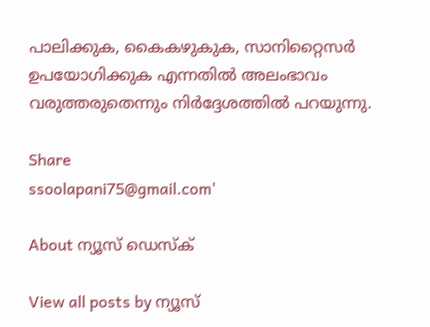പാലിക്കുക, കൈകഴുകുക, സാനിറ്റൈസർ ഉപയോഗിക്കുക എന്നതിൽ അലംഭാവം വരുത്തരുതെന്നും നിർദ്ദേശത്തിൽ പറയുന്നു.

Share
ssoolapani75@gmail.com'

About ന്യൂസ് ഡെസ്ക്

View all posts by ന്യൂസ്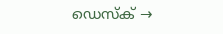ഡെസ്ക് →